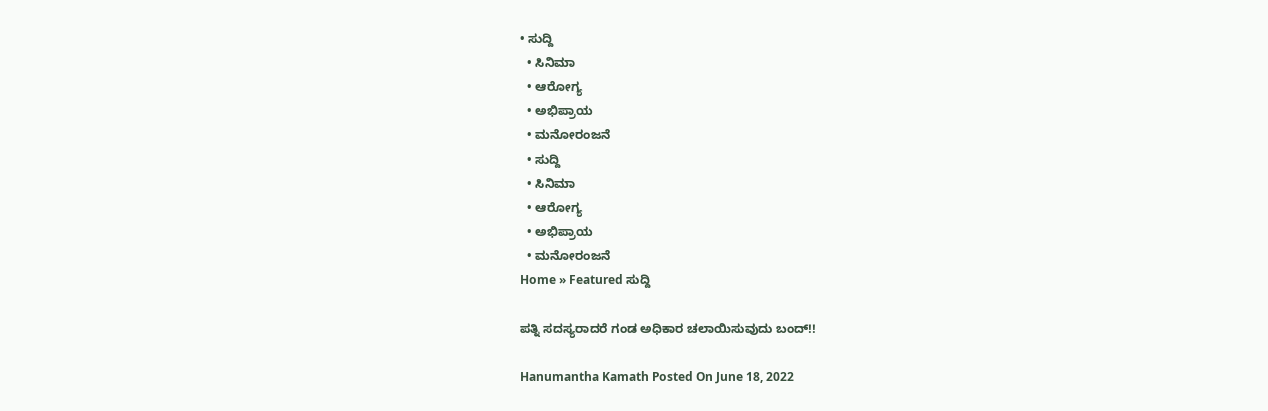• ಸುದ್ದಿ
  • ಸಿನಿಮಾ
  • ಆರೋಗ್ಯ
  • ಅಭಿಪ್ರಾಯ
  • ಮನೋರಂಜನೆ
  • ಸುದ್ದಿ
  • ಸಿನಿಮಾ
  • ಆರೋಗ್ಯ
  • ಅಭಿಪ್ರಾಯ
  • ಮನೋರಂಜನೆ
Home » Featured ಸುದ್ದಿ

ಪತ್ನಿ ಸದಸ್ಯರಾದರೆ ಗಂಡ ಅಧಿಕಾರ ಚಲಾಯಿಸುವುದು ಬಂದ್!!

Hanumantha Kamath Posted On June 18, 2022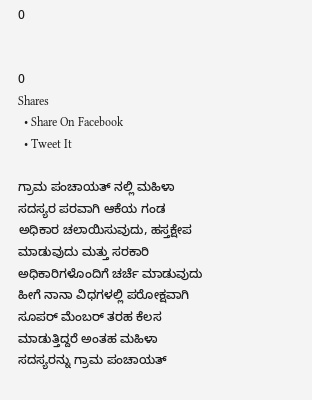0


0
Shares
  • Share On Facebook
  • Tweet It

ಗ್ರಾಮ ಪಂಚಾಯತ್ ನಲ್ಲಿ ಮಹಿಳಾ ಸದಸ್ಯರ ಪರವಾಗಿ ಆಕೆಯ ಗಂಡ ಅಧಿಕಾರ ಚಲಾಯಿಸುವುದು, ಹಸ್ತಕ್ಷೇಪ ಮಾಡುವುದು ಮತ್ತು ಸರಕಾರಿ ಅಧಿಕಾರಿಗಳೊಂದಿಗೆ ಚರ್ಚೆ ಮಾಡುವುದು ಹೀಗೆ ನಾನಾ ವಿಧಗಳಲ್ಲಿ ಪರೋಕ್ಷವಾಗಿ ಸೂಪರ್ ಮೆಂಬರ್ ತರಹ ಕೆಲಸ ಮಾಡುತ್ತಿದ್ದರೆ ಅಂತಹ ಮಹಿಳಾ ಸದಸ್ಯರನ್ನು ಗ್ರಾಮ ಪಂಚಾಯತ್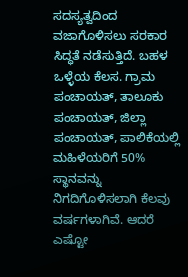ಸದಸ್ಯತ್ವದಿಂದ ವಜಾಗೊಳಿಸಲು ಸರಕಾರ ಸಿದ್ಧತೆ ನಡೆಸುತ್ತಿದೆ. ಬಹಳ ಒಳ್ಳೆಯ ಕೆಲಸ. ಗ್ರಾಮ ಪಂಚಾಯತ್, ತಾಲೂಕು ಪಂಚಾಯತ್, ಜಿಲ್ಲಾ ಪಂಚಾಯತ್, ಪಾಲಿಕೆಯಲ್ಲಿ ಮಹಿಳೆಯರಿಗೆ 50% ಸ್ಥಾನವನ್ನು ನಿಗದಿಗೊಳಿಸಲಾಗಿ ಕೆಲವು ವರ್ಷಗಳಾಗಿವೆ. ಆದರೆ ಎಷ್ಟೋ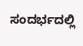ಸಂದರ್ಭದಲ್ಲಿ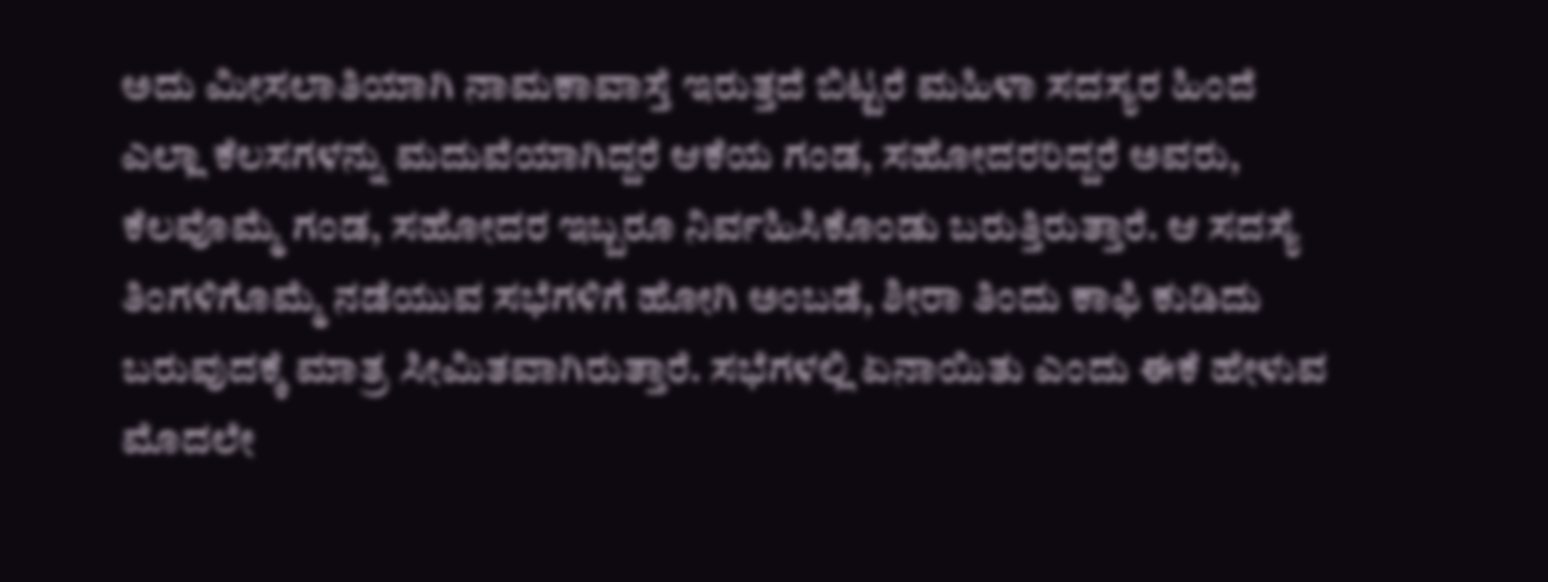ಅದು ಮೀಸಲಾತಿಯಾಗಿ ನಾಮಕಾವಾಸ್ತೆ ಇರುತ್ತದೆ ಬಿಟ್ಟರೆ ಮಹಿಳಾ ಸದಸ್ಯರ ಹಿಂದೆ ಎಲ್ಲಾ ಕೆಲಸಗಳನ್ನು ಮದುವೆಯಾಗಿದ್ದರೆ ಆಕೆಯ ಗಂಡ, ಸಹೋದರರಿದ್ದರೆ ಅವರು, ಕೆಲವೊಮ್ಮೆ ಗಂಡ, ಸಹೋದರ ಇಬ್ಬರೂ ನಿರ್ವಹಿಸಿಕೊಂಡು ಬರುತ್ತಿರುತ್ತಾರೆ. ಆ ಸದಸ್ಯೆ ತಿಂಗಳಿಗೊಮ್ಮೆ ನಡೆಯುವ ಸಭೆಗಳಿಗೆ ಹೋಗಿ ಅಂಬಡೆ, ಶೀರಾ ತಿಂದು ಕಾಫಿ ಕುಡಿದು ಬರುವುದಕ್ಕೆ ಮಾತ್ರ ಸೀಮಿತವಾಗಿರುತ್ತಾರೆ. ಸಭೆಗಳಲ್ಲಿ ಏನಾಯಿತು ಎಂದು ಈಕೆ ಹೇಳುವ ಮೊದಲೇ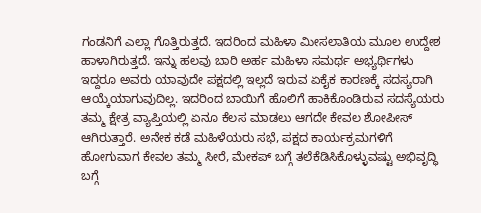ಗಂಡನಿಗೆ ಎಲ್ಲಾ ಗೊತ್ತಿರುತ್ತದೆ. ಇದರಿಂದ ಮಹಿಳಾ ಮೀಸಲಾತಿಯ ಮೂಲ ಉದ್ದೇಶ ಹಾಳಾಗಿರುತ್ತದೆ. ಇನ್ನು ಹಲವು ಬಾರಿ ಅರ್ಹ ಮಹಿಳಾ ಸಮರ್ಥ ಅಭ್ಯರ್ಥಿಗಳು ಇದ್ದರೂ ಅವರು ಯಾವುದೇ ಪಕ್ಷದಲ್ಲಿ ಇಲ್ಲದೆ ಇರುವ ಏಕೈಕ ಕಾರಣಕ್ಕೆ ಸದಸ್ಯರಾಗಿ ಆಯ್ಕೆಯಾಗುವುದಿಲ್ಲ. ಇದರಿಂದ ಬಾಯಿಗೆ ಹೊಲಿಗೆ ಹಾಕಿಕೊಂಡಿರುವ ಸದಸ್ಯೆಯರು ತಮ್ಮ ಕ್ಷೇತ್ರ ವ್ಯಾಪ್ತಿಯಲ್ಲಿ ಏನೂ ಕೆಲಸ ಮಾಡಲು ಆಗದೇ ಕೇವಲ ಶೋಪೀಸ್ ಆಗಿರುತ್ತಾರೆ. ಅನೇಕ ಕಡೆ ಮಹಿಳೆಯರು ಸಭೆ, ಪಕ್ಷದ ಕಾರ್ಯಕ್ರಮಗಳಿಗೆ ಹೋಗುವಾಗ ಕೇವಲ ತಮ್ಮ ಸೀರೆ, ಮೇಕಪ್ ಬಗ್ಗೆ ತಲೆಕೆಡಿಸಿಕೊಳ್ಳುವಷ್ಟು ಅಭಿವೃದ್ಧಿ ಬಗ್ಗೆ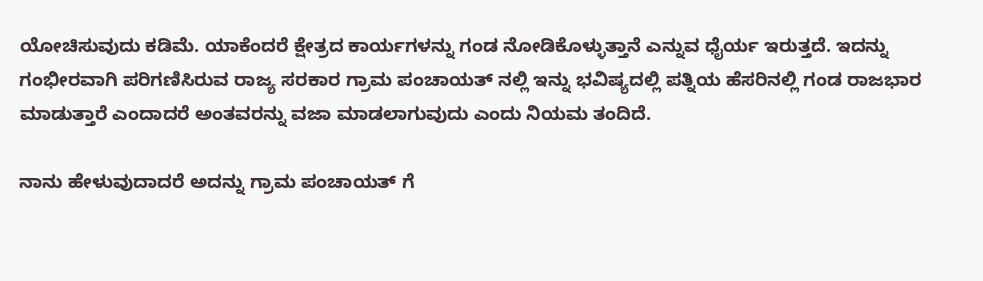ಯೋಚಿಸುವುದು ಕಡಿಮೆ. ಯಾಕೆಂದರೆ ಕ್ಷೇತ್ರದ ಕಾರ್ಯಗಳನ್ನು ಗಂಡ ನೋಡಿಕೊಳ್ಳುತ್ತಾನೆ ಎನ್ನುವ ಧೈರ್ಯ ಇರುತ್ತದೆ. ಇದನ್ನು ಗಂಭೀರವಾಗಿ ಪರಿಗಣಿಸಿರುವ ರಾಜ್ಯ ಸರಕಾರ ಗ್ರಾಮ ಪಂಚಾಯತ್ ನಲ್ಲಿ ಇನ್ನು ಭವಿಷ್ಯದಲ್ಲಿ ಪತ್ನಿಯ ಹೆಸರಿನಲ್ಲಿ ಗಂಡ ರಾಜಭಾರ ಮಾಡುತ್ತಾರೆ ಎಂದಾದರೆ ಅಂತವರನ್ನು ವಜಾ ಮಾಡಲಾಗುವುದು ಎಂದು ನಿಯಮ ತಂದಿದೆ.

ನಾನು ಹೇಳುವುದಾದರೆ ಅದನ್ನು ಗ್ರಾಮ ಪಂಚಾಯತ್ ಗೆ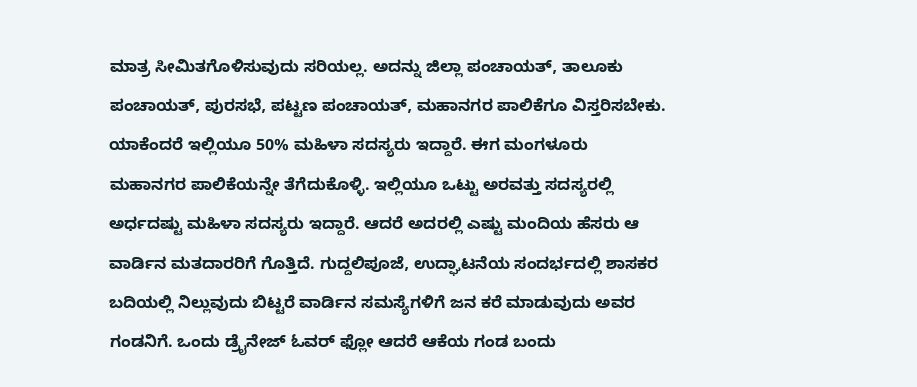ಮಾತ್ರ ಸೀಮಿತಗೊಳಿಸುವುದು ಸರಿಯಲ್ಲ. ಅದನ್ನು ಜಿಲ್ಲಾ ಪಂಚಾಯತ್, ತಾಲೂಕು ಪಂಚಾಯತ್, ಪುರಸಭೆ, ಪಟ್ಟಣ ಪಂಚಾಯತ್, ಮಹಾನಗರ ಪಾಲಿಕೆಗೂ ವಿಸ್ತರಿಸಬೇಕು. ಯಾಕೆಂದರೆ ಇಲ್ಲಿಯೂ 50% ಮಹಿಳಾ ಸದಸ್ಯರು ಇದ್ದಾರೆ. ಈಗ ಮಂಗಳೂರು ಮಹಾನಗರ ಪಾಲಿಕೆಯನ್ನೇ ತೆಗೆದುಕೊಳ್ಳಿ. ಇಲ್ಲಿಯೂ ಒಟ್ಟು ಅರವತ್ತು ಸದಸ್ಯರಲ್ಲಿ ಅರ್ಧದಷ್ಟು ಮಹಿಳಾ ಸದಸ್ಯರು ಇದ್ದಾರೆ. ಆದರೆ ಅದರಲ್ಲಿ ಎಷ್ಟು ಮಂದಿಯ ಹೆಸರು ಆ ವಾರ್ಡಿನ ಮತದಾರರಿಗೆ ಗೊತ್ತಿದೆ. ಗುದ್ದಲಿಪೂಜೆ, ಉದ್ಘಾಟನೆಯ ಸಂದರ್ಭದಲ್ಲಿ ಶಾಸಕರ ಬದಿಯಲ್ಲಿ ನಿಲ್ಲುವುದು ಬಿಟ್ಟರೆ ವಾರ್ಡಿನ ಸಮಸ್ಯೆಗಳಿಗೆ ಜನ ಕರೆ ಮಾಡುವುದು ಅವರ ಗಂಡನಿಗೆ. ಒಂದು ಡ್ರೈನೇಜ್ ಓವರ್ ಫ್ಲೋ ಆದರೆ ಆಕೆಯ ಗಂಡ ಬಂದು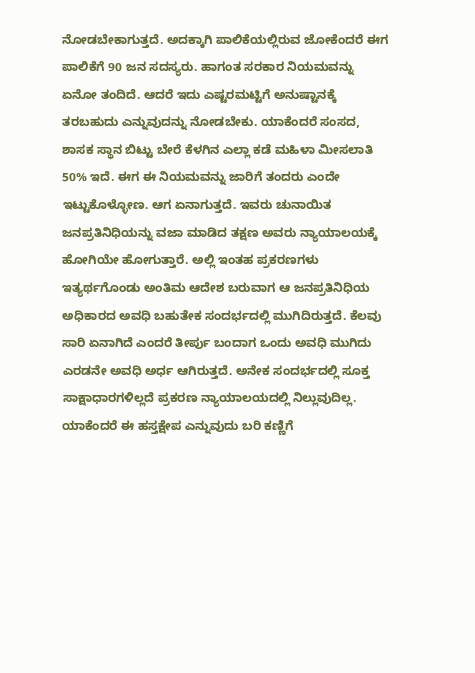ನೋಡಬೇಕಾಗುತ್ತದೆ. ಅದಕ್ಕಾಗಿ ಪಾಲಿಕೆಯಲ್ಲಿರುವ ಜೋಕೆಂದರೆ ಈಗ ಪಾಲಿಕೆಗೆ 90 ಜನ ಸದಸ್ಯರು. ಹಾಗಂತ ಸರಕಾರ ನಿಯಮವನ್ನು ಏನೋ ತಂದಿದೆ. ಆದರೆ ಇದು ಎಷ್ಟರಮಟ್ಟಿಗೆ ಅನುಷ್ಟಾನಕ್ಕೆ ತರಬಹುದು ಎನ್ನುವುದನ್ನು ನೋಡಬೇಕು. ಯಾಕೆಂದರೆ ಸಂಸದ, ಶಾಸಕ ಸ್ಥಾನ ಬಿಟ್ಟು ಬೇರೆ ಕೆಳಗಿನ ಎಲ್ಲಾ ಕಡೆ ಮಹಿಳಾ ಮೀಸಲಾತಿ 50% ಇದೆ. ಈಗ ಈ ನಿಯಮವನ್ನು ಜಾರಿಗೆ ತಂದರು ಎಂದೇ ಇಟ್ಟುಕೊಳ್ಳೋಣ. ಆಗ ಏನಾಗುತ್ತದೆ. ಇವರು ಚುನಾಯಿತ ಜನಪ್ರತಿನಿಧಿಯನ್ನು ವಜಾ ಮಾಡಿದ ತಕ್ಷಣ ಅವರು ನ್ಯಾಯಾಲಯಕ್ಕೆ ಹೋಗಿಯೇ ಹೋಗುತ್ತಾರೆ. ಅಲ್ಲಿ ಇಂತಹ ಪ್ರಕರಣಗಳು ಇತ್ಯರ್ಥಗೊಂಡು ಅಂತಿಮ ಆದೇಶ ಬರುವಾಗ ಆ ಜನಪ್ರತಿನಿಧಿಯ ಅಧಿಕಾರದ ಅವಧಿ ಬಹುತೇಕ ಸಂದರ್ಭದಲ್ಲಿ ಮುಗಿದಿರುತ್ತದೆ. ಕೆಲವು ಸಾರಿ ಏನಾಗಿದೆ ಎಂದರೆ ತೀರ್ಪು ಬಂದಾಗ ಒಂದು ಅವಧಿ ಮುಗಿದು ಎರಡನೇ ಅವಧಿ ಅರ್ಧ ಆಗಿರುತ್ತದೆ. ಅನೇಕ ಸಂದರ್ಭದಲ್ಲಿ ಸೂಕ್ತ ಸಾಕ್ಷಾಧಾರಗಳಿಲ್ಲದೆ ಪ್ರಕರಣ ನ್ಯಾಯಾಲಯದಲ್ಲಿ ನಿಲ್ಲುವುದಿಲ್ಲ. ಯಾಕೆಂದರೆ ಈ ಹಸ್ತಕ್ಷೇಪ ಎನ್ನುವುದು ಬರಿ ಕಣ್ಣಿಗೆ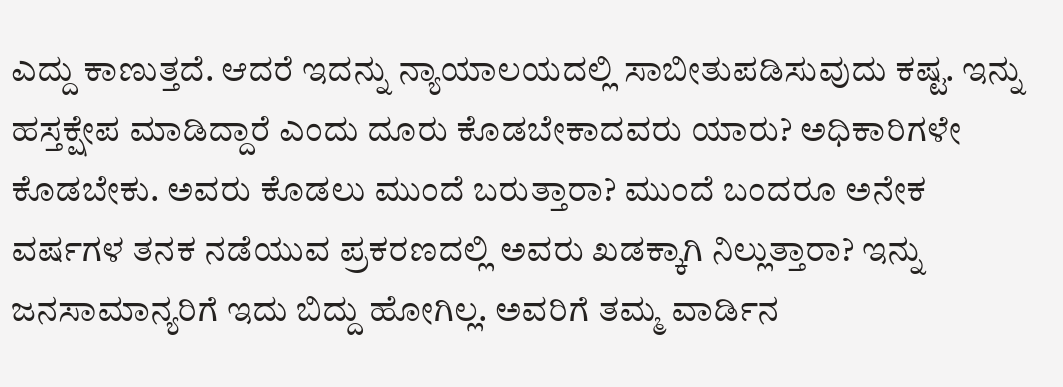ಎದ್ದು ಕಾಣುತ್ತದೆ. ಆದರೆ ಇದನ್ನು ನ್ಯಾಯಾಲಯದಲ್ಲಿ ಸಾಬೀತುಪಡಿಸುವುದು ಕಷ್ಟ. ಇನ್ನು ಹಸ್ತಕ್ಷೇಪ ಮಾಡಿದ್ದಾರೆ ಎಂದು ದೂರು ಕೊಡಬೇಕಾದವರು ಯಾರು? ಅಧಿಕಾರಿಗಳೇ ಕೊಡಬೇಕು. ಅವರು ಕೊಡಲು ಮುಂದೆ ಬರುತ್ತಾರಾ? ಮುಂದೆ ಬಂದರೂ ಅನೇಕ ವರ್ಷಗಳ ತನಕ ನಡೆಯುವ ಪ್ರಕರಣದಲ್ಲಿ ಅವರು ಖಡಕ್ಕಾಗಿ ನಿಲ್ಲುತ್ತಾರಾ? ಇನ್ನು ಜನಸಾಮಾನ್ಯರಿಗೆ ಇದು ಬಿದ್ದು ಹೋಗಿಲ್ಲ. ಅವರಿಗೆ ತಮ್ಮ ವಾರ್ಡಿನ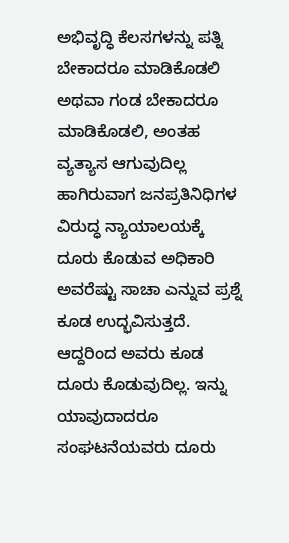ಅಭಿವೃದ್ಧಿ ಕೆಲಸಗಳನ್ನು ಪತ್ನಿ ಬೇಕಾದರೂ ಮಾಡಿಕೊಡಲಿ ಅಥವಾ ಗಂಡ ಬೇಕಾದರೂ ಮಾಡಿಕೊಡಲಿ, ಅಂತಹ ವ್ಯತ್ಯಾಸ ಆಗುವುದಿಲ್ಲ ಹಾಗಿರುವಾಗ ಜನಪ್ರತಿನಿಧಿಗಳ ವಿರುದ್ಧ ನ್ಯಾಯಾಲಯಕ್ಕೆ ದೂರು ಕೊಡುವ ಅಧಿಕಾರಿ ಅವರೆಷ್ಟು ಸಾಚಾ ಎನ್ನುವ ಪ್ರಶ್ನೆ ಕೂಡ ಉದ್ಭವಿಸುತ್ತದೆ. ಆದ್ದರಿಂದ ಅವರು ಕೂಡ ದೂರು ಕೊಡುವುದಿಲ್ಲ. ಇನ್ನು ಯಾವುದಾದರೂ ಸಂಘಟನೆಯವರು ದೂರು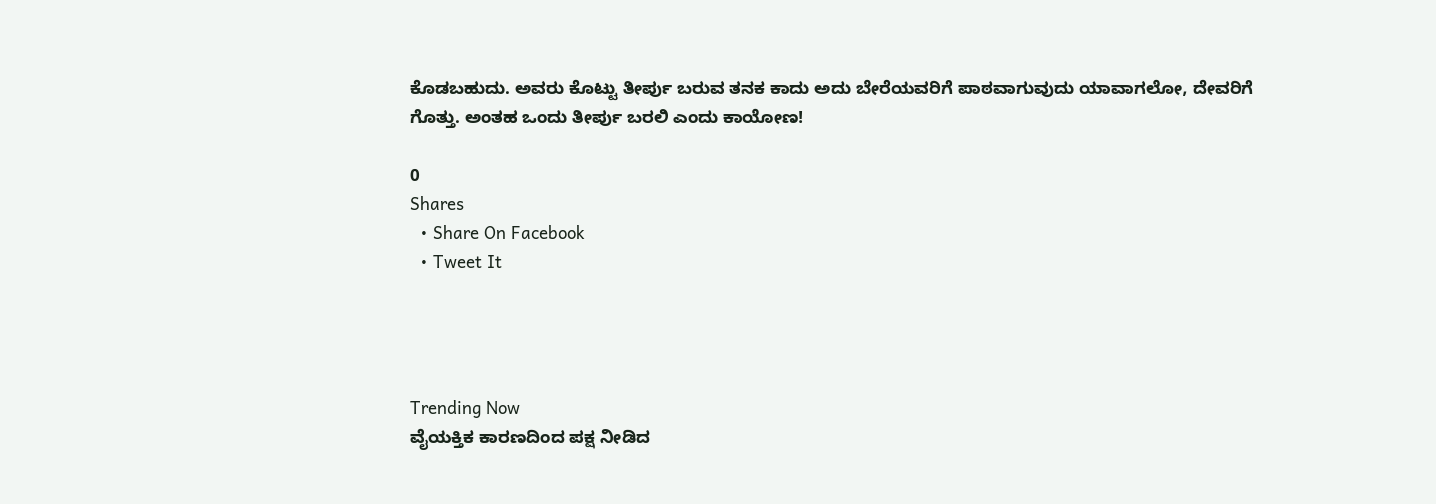ಕೊಡಬಹುದು. ಅವರು ಕೊಟ್ಟು ತೀರ್ಪು ಬರುವ ತನಕ ಕಾದು ಅದು ಬೇರೆಯವರಿಗೆ ಪಾಠವಾಗುವುದು ಯಾವಾಗಲೋ, ದೇವರಿಗೆ ಗೊತ್ತು. ಅಂತಹ ಒಂದು ತೀರ್ಪು ಬರಲಿ ಎಂದು ಕಾಯೋಣ!

0
Shares
  • Share On Facebook
  • Tweet It




Trending Now
ವೈಯಕ್ತಿಕ ಕಾರಣದಿಂದ ಪಕ್ಷ ನೀಡಿದ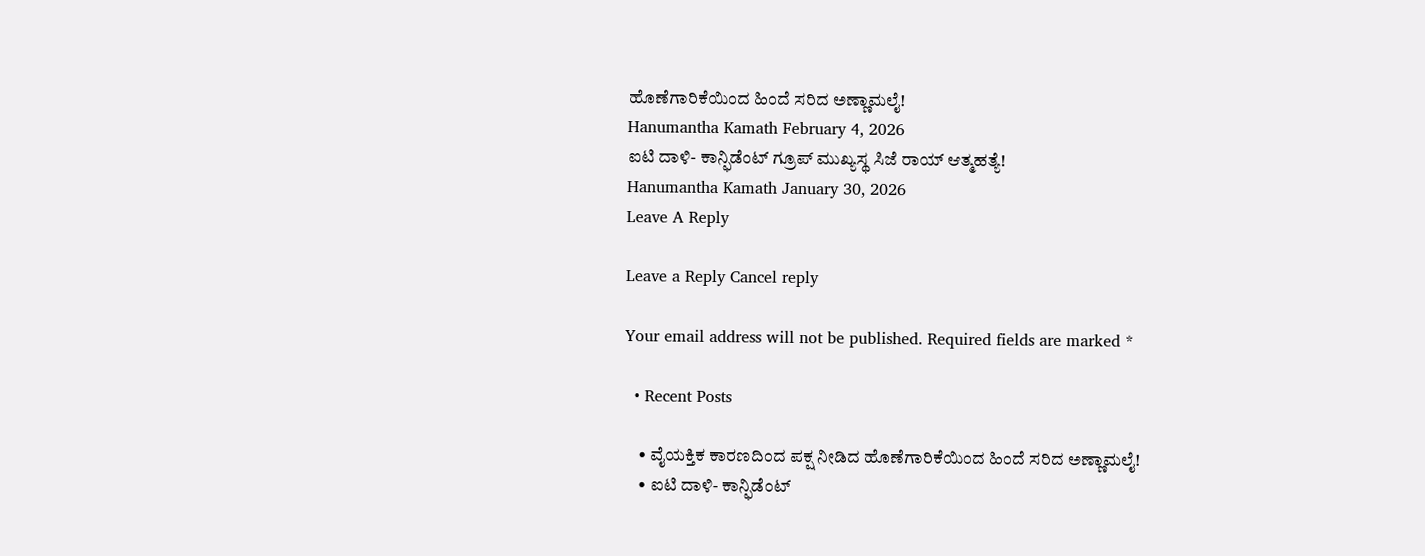ಹೊಣೆಗಾರಿಕೆಯಿಂದ ಹಿಂದೆ ಸರಿದ ಅಣ್ಣಾಮಲೈ!
Hanumantha Kamath February 4, 2026
ಐಟಿ ದಾಳಿ- ಕಾನ್ಫಿಡೆಂಟ್ ಗ್ರೂಪ್ ಮುಖ್ಯಸ್ಥ ಸಿಜೆ ರಾಯ್ ಆತ್ಮಹತ್ಯೆ!
Hanumantha Kamath January 30, 2026
Leave A Reply

Leave a Reply Cancel reply

Your email address will not be published. Required fields are marked *

  • Recent Posts

    • ವೈಯಕ್ತಿಕ ಕಾರಣದಿಂದ ಪಕ್ಷ ನೀಡಿದ ಹೊಣೆಗಾರಿಕೆಯಿಂದ ಹಿಂದೆ ಸರಿದ ಅಣ್ಣಾಮಲೈ!
    • ಐಟಿ ದಾಳಿ- ಕಾನ್ಫಿಡೆಂಟ್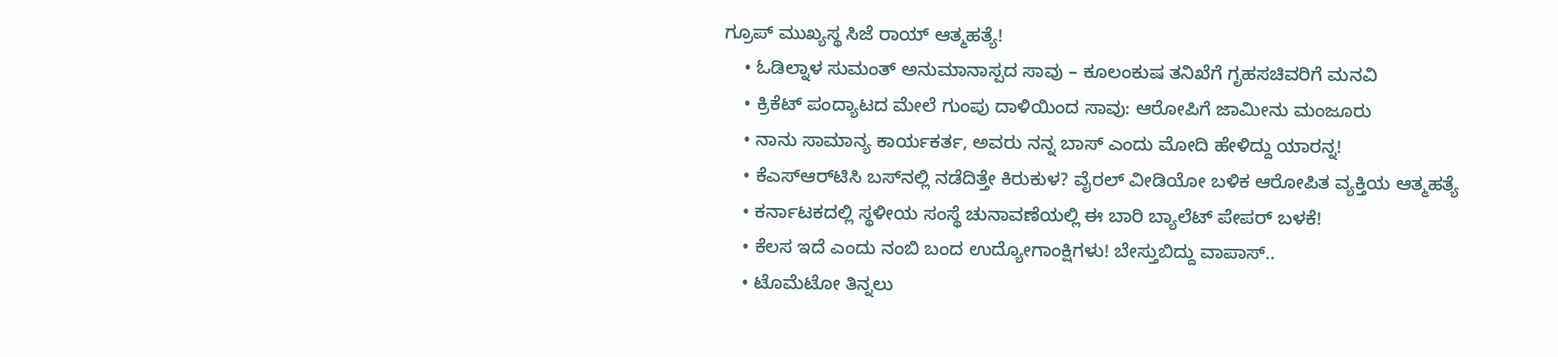ಗ್ರೂಪ್ ಮುಖ್ಯಸ್ಥ ಸಿಜೆ ರಾಯ್ ಆತ್ಮಹತ್ಯೆ!
    • ಓಡಿಲ್ನಾಳ ಸುಮಂತ್ ಅನುಮಾನಾಸ್ಪದ ಸಾವು – ಕೂಲಂಕುಷ ತನಿಖೆಗೆ ಗೃಹಸಚಿವರಿಗೆ ಮನವಿ
    • ಕ್ರಿಕೆಟ್ ಪಂದ್ಯಾಟದ ಮೇಲೆ ಗುಂಪು ದಾಳಿಯಿಂದ ಸಾವು: ಆರೋಪಿಗೆ ಜಾಮೀನು ಮಂಜೂರು
    • ನಾನು ಸಾಮಾನ್ಯ ಕಾರ್ಯಕರ್ತ, ಅವರು ನನ್ನ ಬಾಸ್ ಎಂದು ಮೋದಿ ಹೇಳಿದ್ದು ಯಾರನ್ನ!
    • ಕೆಎಸ್‌ಆರ್‌ಟಿಸಿ ಬಸ್‌ನಲ್ಲಿ ನಡೆದಿತ್ತೇ ಕಿರುಕುಳ? ವೈರಲ್ ವೀಡಿಯೋ ಬಳಿಕ ಆರೋಪಿತ ವ್ಯಕ್ತಿಯ ಆತ್ಮಹತ್ಯೆ
    • ಕರ್ನಾಟಕದಲ್ಲಿ ಸ್ಥಳೀಯ ಸಂಸ್ಥೆ ಚುನಾವಣೆಯಲ್ಲಿ ಈ ಬಾರಿ ಬ್ಯಾಲೆಟ್ ಪೇಪರ್ ಬಳಕೆ!
    • ಕೆಲಸ ಇದೆ ಎಂದು ನಂಬಿ ಬಂದ ಉದ್ಯೋಗಾಂಕ್ಷಿಗಳು! ಬೇಸ್ತುಬಿದ್ದು ವಾಪಾಸ್..
    • ಟೊಮೆಟೋ ತಿನ್ನಲು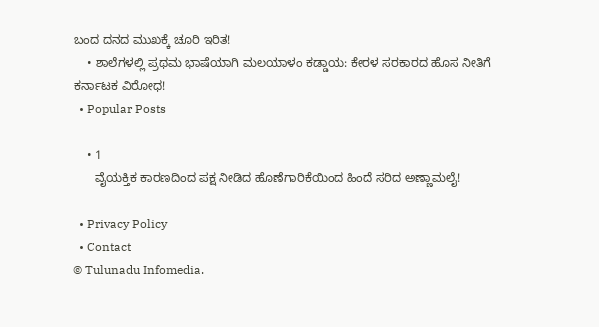ಬಂದ ದನದ ಮುಖಕ್ಕೆ ಚೂರಿ ಇರಿತ!
    • ಶಾಲೆಗಳಲ್ಲಿ ಪ್ರಥಮ ಭಾಷೆಯಾಗಿ ಮಲಯಾಳಂ ಕಡ್ಡಾಯ: ಕೇರಳ ಸರಕಾರದ ಹೊಸ ನೀತಿಗೆ ಕರ್ನಾಟಕ ವಿರೋಧ!
  • Popular Posts

    • 1
      ವೈಯಕ್ತಿಕ ಕಾರಣದಿಂದ ಪಕ್ಷ ನೀಡಿದ ಹೊಣೆಗಾರಿಕೆಯಿಂದ ಹಿಂದೆ ಸರಿದ ಅಣ್ಣಾಮಲೈ!

  • Privacy Policy
  • Contact
© Tulunadu Infomedia.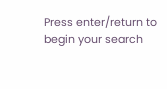Press enter/return to begin your search